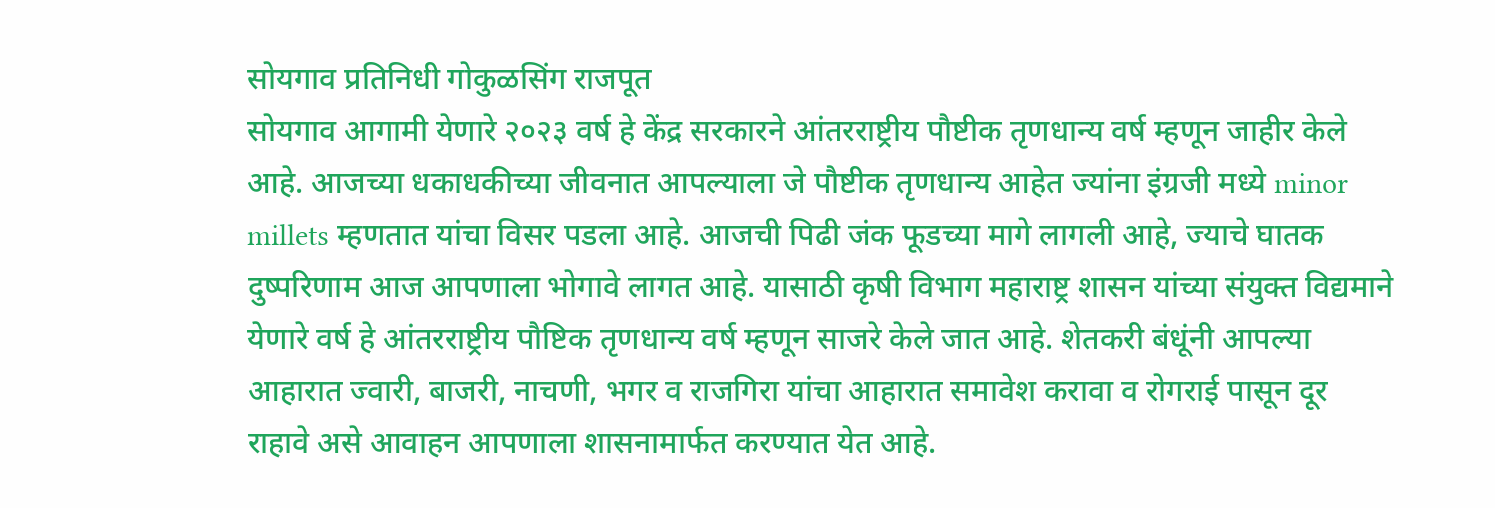सोयगाव प्रतिनिधी गोकुळसिंग राजपूत
सोयगाव आगामी येणारे २०२३ वर्ष हे केंद्र सरकारने आंतरराष्ट्रीय पौष्टीक तृणधान्य वर्ष म्हणून जाहीर केले आहे. आजच्या धकाधकीच्या जीवनात आपल्याला जे पौष्टीक तृणधान्य आहेत ज्यांना इंग्रजी मध्ये minor millets म्हणतात यांचा विसर पडला आहे. आजची पिढी जंक फूडच्या मागे लागली आहे, ज्याचे घातक दुष्परिणाम आज आपणाला भोगावे लागत आहे. यासाठी कृषी विभाग महाराष्ट्र शासन यांच्या संयुक्त विद्यमाने येणारे वर्ष हे आंतरराष्ट्रीय पौष्टिक तृणधान्य वर्ष म्हणून साजरे केले जात आहे. शेतकरी बंधूंनी आपल्या आहारात ज्वारी, बाजरी, नाचणी, भगर व राजगिरा यांचा आहारात समावेश करावा व रोगराई पासून दूर राहावे असे आवाहन आपणाला शासनामार्फत करण्यात येत आहे.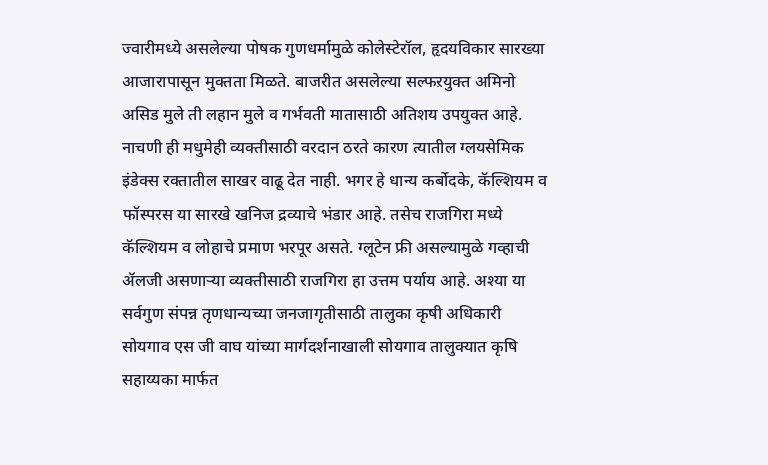ज्वारीमध्ये असलेल्या पोषक गुणधर्मामुळे कोलेस्टेरॉल, हृदयविकार सारख्या आजारापासून मुक्तता मिळते. बाजरीत असलेल्या सल्फऱयुक्त अमिनो असिड मुले ती लहान मुले व गर्भवती मातासाठी अतिशय उपयुक्त आहे. नाचणी ही मधुमेही व्यक्तीसाठी वरदान ठरते कारण त्यातील ग्लयसेमिक इंडेक्स रक्तातील साखर वाढू देत नाही. भगर हे धान्य कर्बोदके, कॅल्शियम व फॉस्परस या सारखे खनिज द्रव्याचे भंडार आहे. तसेच राजगिरा मध्ये कॅल्शियम व लोहाचे प्रमाण भरपूर असते. ग्लूटेन फ्री असल्यामुळे गव्हाची ॲलजी असणाऱ्या व्यक्तीसाठी राजगिरा हा उत्तम पर्याय आहे. अश्या या सर्वगुण संपन्न तृणधान्यच्या जनजागृतीसाठी तालुका कृषी अधिकारी सोयगाव एस जी वाघ यांच्या मार्गदर्शनाखाली सोयगाव तालुक्यात कृषि सहाय्यका मार्फत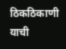ठिकठिकाणी याची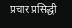प्रचार प्रसिद्धी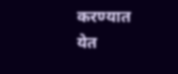करण्यात येत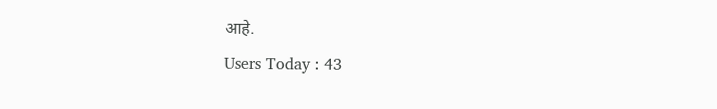आहे.
Users Today : 43